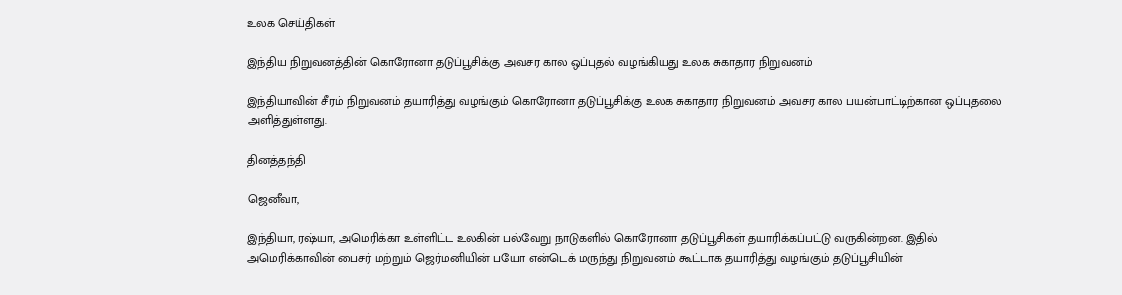உலக செய்திகள்

இந்திய நிறுவனத்தின் கொரோனா தடுப்பூசிக்கு அவசர கால ஒப்புதல் வழங்கியது உலக சுகாதார நிறுவனம்

இந்தியாவின் சீரம் நிறுவனம் தயாரித்து வழங்கும் கொரோனா தடுப்பூசிக்கு உலக சுகாதார நிறுவனம் அவசர கால பயன்பாட்டிற்கான ஒப்புதலை அளித்துள்ளது.

தினத்தந்தி

ஜெனீவா,

இந்தியா, ரஷ்யா, அமெரிக்கா உள்ளிட்ட உலகின் பல்வேறு நாடுகளில் கொரோனா தடுப்பூசிகள் தயாரிக்கப்பட்டு வருகின்றன. இதில் அமெரிக்காவின் பைசர் மற்றும் ஜெர்மனியின் பயோ என்டெக் மருந்து நிறுவனம் கூட்டாக தயாரித்து வழங்கும் தடுப்பூசியின்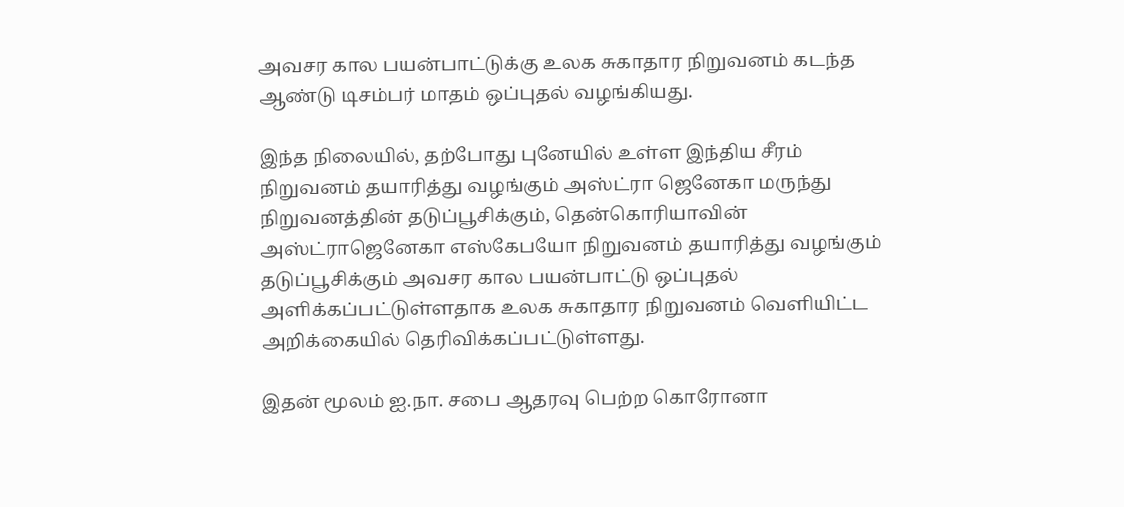அவசர கால பயன்பாட்டுக்கு உலக சுகாதார நிறுவனம் கடந்த ஆண்டு டிசம்பர் மாதம் ஒப்புதல் வழங்கியது.

இந்த நிலையில், தற்போது புனேயில் உள்ள இந்திய சீரம் நிறுவனம் தயாரித்து வழங்கும் அஸ்ட்ரா ஜெனேகா மருந்து நிறுவனத்தின் தடுப்பூசிக்கும், தென்கொரியாவின் அஸ்ட்ராஜெனேகா எஸ்கேபயோ நிறுவனம் தயாரித்து வழங்கும் தடுப்பூசிக்கும் அவசர கால பயன்பாட்டு ஒப்புதல் அளிக்கப்பட்டுள்ளதாக உலக சுகாதார நிறுவனம் வெளியிட்ட அறிக்கையில் தெரிவிக்கப்பட்டுள்ளது.

இதன் மூலம் ஐ.நா. சபை ஆதரவு பெற்ற கொரோனா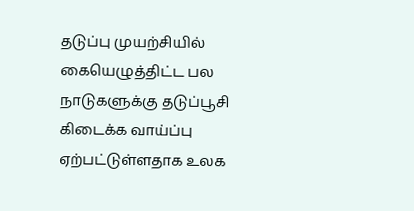தடுப்பு முயற்சியில் கையெழுத்திட்ட பல நாடுகளுக்கு தடுப்பூசி கிடைக்க வாய்ப்பு ஏற்பட்டுள்ளதாக உலக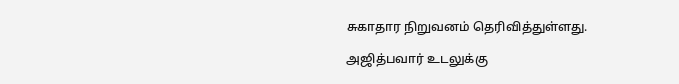சுகாதார நிறுவனம் தெரிவித்துள்ளது.

அஜித்பவார் உடலுக்கு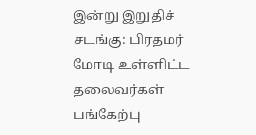இன்று இறுதிச் சடங்கு: பிரதமர் மோடி உள்ளிட்ட தலைவர்கள் பங்கேற்பு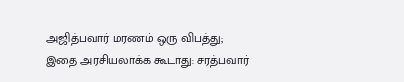அஜித்பவார் மரணம் ஒரு விபத்து; இதை அரசியலாக்க கூடாது: சரத்பவார்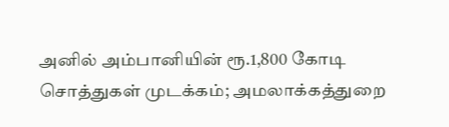அனில் அம்பானியின் ரூ.1,800 கோடி சொத்துகள் முடக்கம்; அமலாக்கத்துறை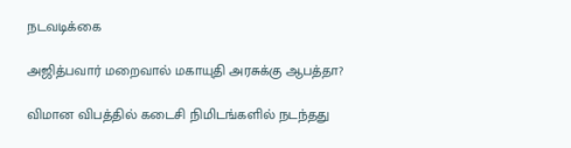நடவடிக்கை

அஜித்பவார் மறைவால் மகாயுதி அரசுக்கு ஆபத்தா?

விமான விபத்தில் கடைசி நிமிடங்களில் நடந்தது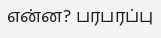என்ன? பரபரப்பு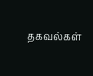தகவல்கள்